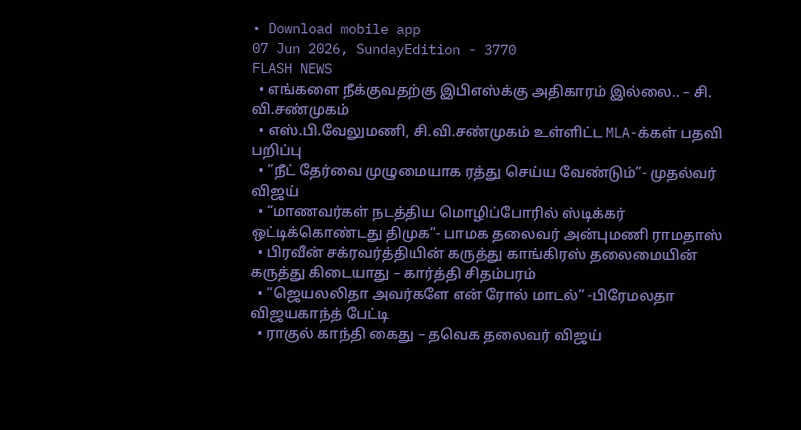• Download mobile app
07 Jun 2026, SundayEdition - 3770
FLASH NEWS
  • எங்களை நீக்குவதற்கு இபிஎஸ்க்கு அதிகாரம் இல்லை.. – சி. வி.சண்முகம்
  • எஸ்.பி.வேலுமணி, சி.வி.சண்முகம் உள்ளிட்ட MLA-க்கள் பதவி பறிப்பு
  • ”நீட் தேர்வை முழுமையாக ரத்து செய்ய வேண்டும்”- முதல்வர் விஜய்
  • “மாணவர்கள் நடத்திய மொழிப்போரில் ஸ்டிக்கர் ஒட்டிக்கொண்டது திமுக”- பாமக தலைவர் அன்புமணி ராமதாஸ்
  • பிரவீன் சக்ரவர்த்தியின் கருத்து காங்கிரஸ் தலைமையின் கருத்து கிடையாது – கார்த்தி சிதம்பரம்
  • “ஜெயலலிதா அவர்களே என் ரோல் மாடல்” -பிரேமலதா விஜயகாந்த் பேட்டி
  • ராகுல் காந்தி கைது – தவெக தலைவர் விஜய்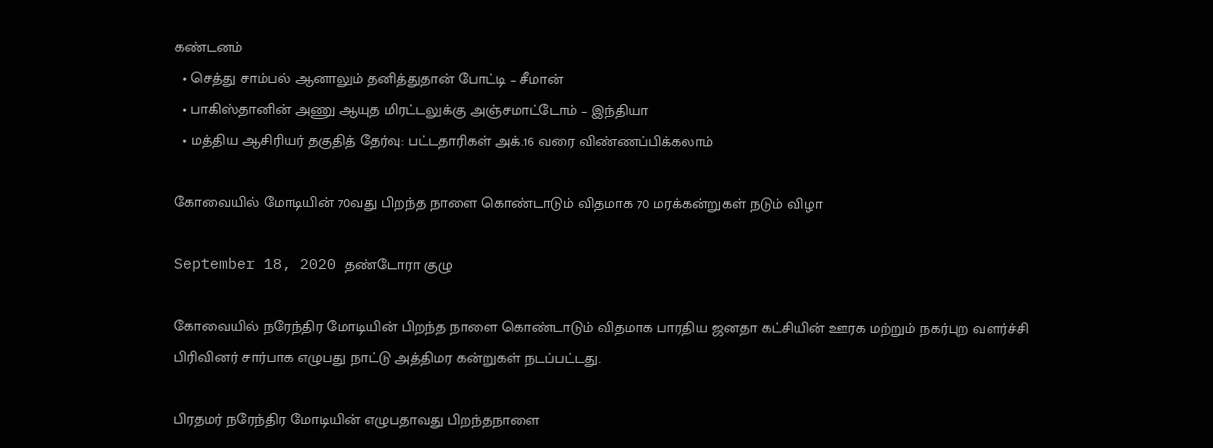கண்டனம்
  • செத்து சாம்பல் ஆனாலும் தனித்துதான் போட்டி – சீமான்
  • பாகிஸ்தானின் அணு ஆயுத மிரட்டலுக்கு அஞ்சமாட்டோம் – இந்தியா
  • மத்திய ஆசிரியர் தகுதித் தேர்வு: பட்டதாரிகள் அக்.16 வரை விண்ணப்பிக்கலாம்

கோவையில் மோடியின் 70வது பிறந்த நாளை கொண்டாடும் விதமாக 70 மரக்கன்றுகள் நடும் விழா

September 18, 2020 தண்டோரா குழு

கோவையில் நரேந்திர மோடியின் பிறந்த நாளை கொண்டாடும் விதமாக பாரதிய ஜனதா கட்சியின் ஊரக மற்றும் நகர்புற வளர்ச்சி பிரிவினர் சார்பாக எழுபது நாட்டு அத்திமர கன்றுகள் நடப்பட்டது.

பிரதமர் நரேந்திர மோடியின் எழுபதாவது பிறந்தநாளை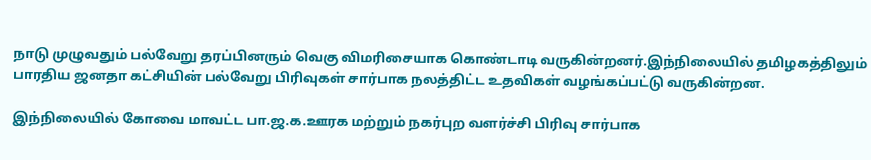நாடு முழுவதும் பல்வேறு தரப்பினரும் வெகு விமரிசையாக கொண்டாடி வருகின்றனர்.இந்நிலையில் தமிழகத்திலும் பாரதிய ஜனதா கட்சியின் பல்வேறு பிரிவுகள் சார்பாக நலத்திட்ட உதவிகள் வழங்கப்பட்டு வருகின்றன.

இந்நிலையில் கோவை மாவட்ட பா.ஜ.க.ஊரக மற்றும் நகர்புற வளர்ச்சி பிரிவு சார்பாக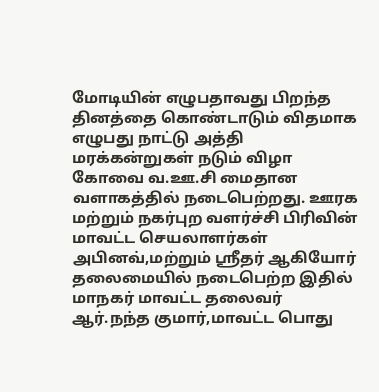மோடியின் எழுபதாவது பிறந்த தினத்தை கொண்டாடும் விதமாக எழுபது நாட்டு அத்தி மரக்கன்றுகள் நடும் விழா கோவை வ.ஊ.சி மைதான வளாகத்தில் நடைபெற்றது. ஊரக மற்றும் நகர்புற வளர்ச்சி பிரிவின் மாவட்ட செயலாளர்கள் அபினவ்,மற்றும் ஸ்ரீதர் ஆகியோர் தலைமையில் நடைபெற்ற இதில் மாநகர் மாவட்ட தலைவர் ஆர்.நந்த குமார்,மாவட்ட பொது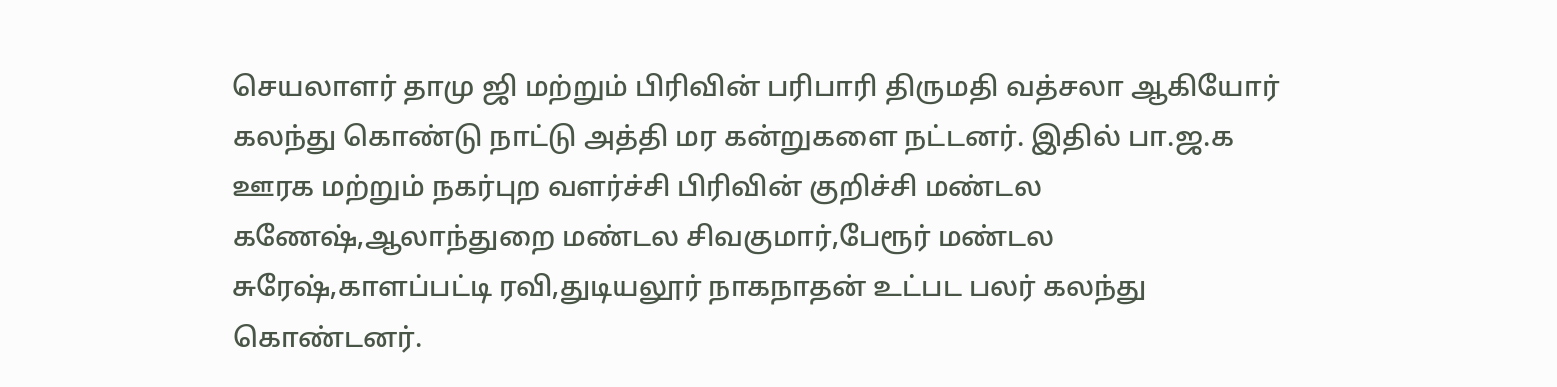செயலாளர் தாமு ஜி மற்றும் பிரிவின் பரிபாரி திருமதி வத்சலா ஆகியோர் கலந்து கொண்டு நாட்டு அத்தி மர கன்றுகளை நட்டனர். இதில் பா.ஜ.க ஊரக மற்றும் நகர்புற வளர்ச்சி பிரிவின் குறிச்சி மண்டல கணேஷ்,ஆலாந்துறை மண்டல சிவகுமார்,பேரூர் மண்டல சுரேஷ்,காளப்பட்டி ரவி,துடியலூர் நாகநாதன் உட்பட பலர் கலந்து கொண்டனர்.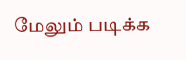மேலும் படிக்க